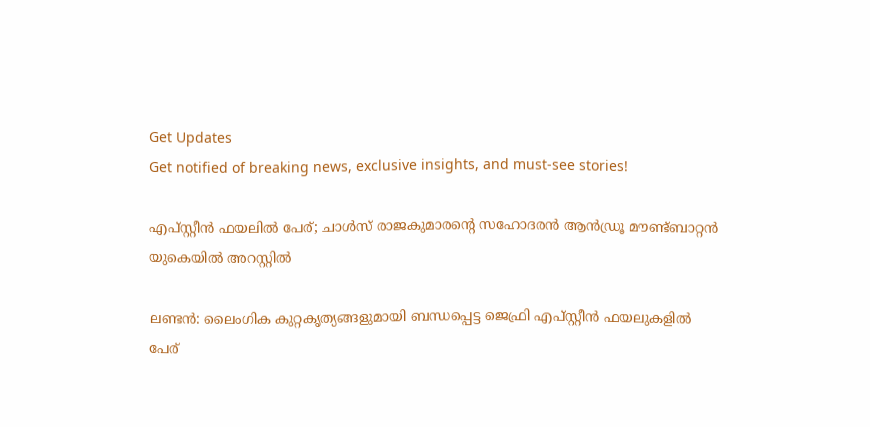Get Updates
Get notified of breaking news, exclusive insights, and must-see stories!

എപ്സ്റ്റീന്‍ ഫയലില്‍ പേര്; ചാള്‍സ് രാജകുമാരന്റെ സഹോദരന്‍ ആന്‍ഡ്രൂ മൗണ്ട്ബാറ്റന്‍ യുകെയില്‍ അറസ്റ്റില്‍

ലണ്ടന്‍: ലൈംഗിക കുറ്റകൃത്യങ്ങളുമായി ബന്ധപ്പെട്ട ജെഫ്രി എപ്സ്റ്റീന്‍ ഫയലുകളില്‍ പേര്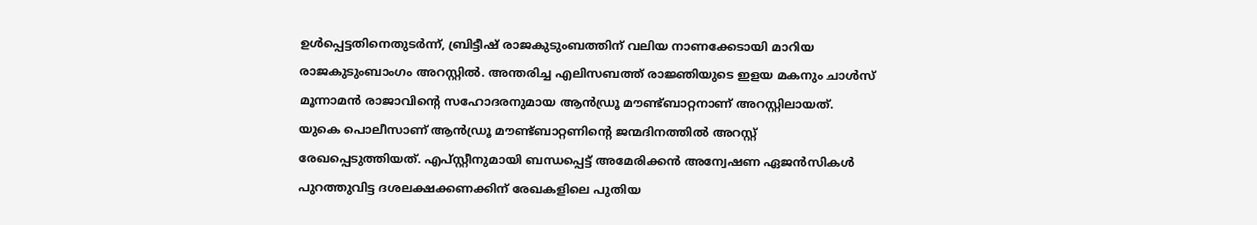ഉള്‍പ്പെട്ടതിനെതുടര്‍ന്ന്, ബ്രിട്ടീഷ് രാജകുടുംബത്തിന് വലിയ നാണക്കേടായി മാറിയ രാജകുടുംബാംഗം അറസ്റ്റില്‍. അന്തരിച്ച എലിസബത്ത് രാജ്ഞിയുടെ ഇളയ മകനും ചാള്‍സ് മൂന്നാമന്‍ രാജാവിന്റെ സഹോദരനുമായ ആന്‍ഡ്രൂ മൗണ്ട്ബാറ്റനാണ് അറസ്റ്റിലായത്. യുകെ പൊലീസാണ് ആന്‍ഡ്രൂ മൗണ്ട്ബാറ്റണിന്റെ ജന്മദിനത്തില്‍ അറസ്റ്റ് രേഖപ്പെടുത്തിയത്. എപ്സ്റ്റീനുമായി ബന്ധപ്പെട്ട് അമേരിക്കന്‍ അന്വേഷണ ഏജന്‍സികള്‍ പുറത്തുവിട്ട ദശലക്ഷക്കണക്കിന് രേഖകളിലെ പുതിയ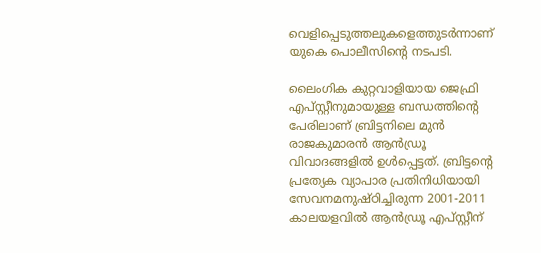വെളിപ്പെടുത്തലുകളെത്തുടര്‍ന്നാണ് യുകെ പൊലീസിന്റെ നടപടി.

ലൈംഗിക കുറ്റവാളിയായ ജെഫ്രി എപ്സ്റ്റീനുമായുള്ള ബന്ധത്തിന്റെ പേരിലാണ് ബ്രിട്ടനിലെ മുന്‍ രാജകുമാരന്‍ ആന്‍ഡ്രൂ വിവാദങ്ങളില്‍ ഉള്‍പ്പെട്ടത്. ബ്രിട്ടന്റെ പ്രത്യേക വ്യാപാര പ്രതിനിധിയായി സേവനമനുഷ്ഠിച്ചിരുന്ന 2001-2011 കാലയളവില്‍ ആന്‍ഡ്രൂ എപ്സ്റ്റീന്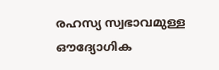രഹസ്യ സ്വഭാവമുള്ള ഔദ്യോഗിക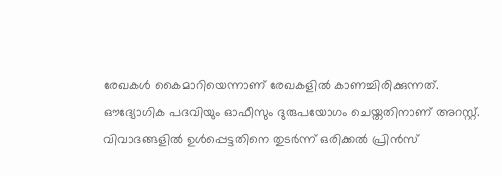രേഖകള്‍ കൈമാറിയെന്നാണ് രേഖകളില്‍ കാണച്ചിരിക്കുന്നത്. ഔദ്യോഗിക പദവിയും ഓഫീസും ദുരുപയോഗം ചെയ്തതിനാണ് അറസ്റ്റ്. വിവാദങ്ങളില്‍ ഉള്‍പ്പെട്ടതിനെ തുടര്‍ന്ന് ഒരിക്കല്‍ പ്രിന്‍സ്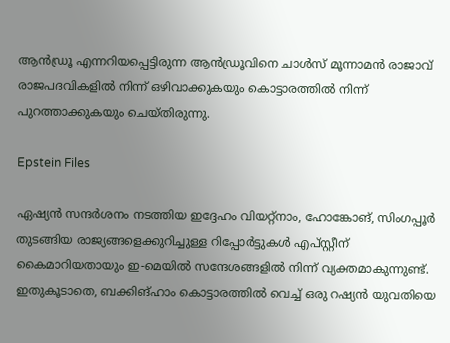ആന്‍ഡ്രൂ എന്നറിയപ്പെട്ടിരുന്ന ആന്‍ഡ്രൂവിനെ ചാള്‍സ് മൂന്നാമന്‍ രാജാവ് രാജപദവികളില്‍ നിന്ന് ഒഴിവാക്കുകയും കൊട്ടാരത്തില്‍ നിന്ന് പുറത്താക്കുകയും ചെയ്തിരുന്നു.

Epstein Files

ഏഷ്യന്‍ സന്ദര്‍ശനം നടത്തിയ ഇദ്ദേഹം വിയറ്റ്നാം, ഹോങ്കോങ്, സിംഗപ്പൂര്‍ തുടങ്ങിയ രാജ്യങ്ങളെക്കുറിച്ചുള്ള റിപ്പോര്‍ട്ടുകള്‍ എപ്സ്റ്റീന് കൈമാറിയതായും ഇ-മെയില്‍ സന്ദേശങ്ങളില്‍ നിന്ന് വ്യക്തമാകുന്നുണ്ട്. ഇതുകൂടാതെ, ബക്കിങ്ഹാം കൊട്ടാരത്തില്‍ വെച്ച് ഒരു റഷ്യന്‍ യുവതിയെ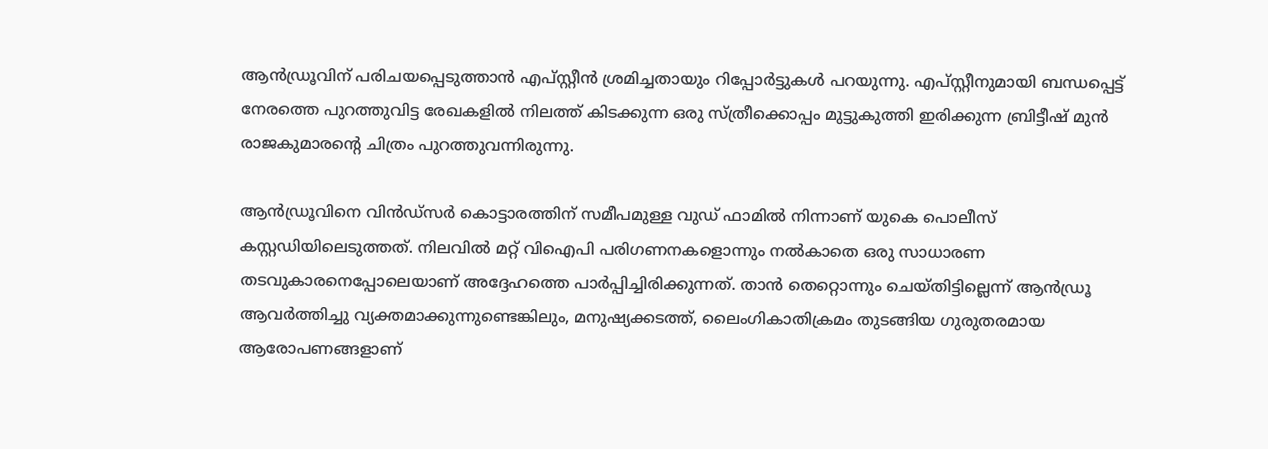ആന്‍ഡ്രൂവിന് പരിചയപ്പെടുത്താന്‍ എപ്സ്റ്റീന്‍ ശ്രമിച്ചതായും റിപ്പോര്‍ട്ടുകള്‍ പറയുന്നു. എപ്സ്റ്റീനുമായി ബന്ധപ്പെട്ട് നേരത്തെ പുറത്തുവിട്ട രേഖകളില്‍ നിലത്ത് കിടക്കുന്ന ഒരു സ്ത്രീക്കൊപ്പം മുട്ടുകുത്തി ഇരിക്കുന്ന ബ്രിട്ടീഷ് മുന്‍ രാജകുമാരന്റെ ചിത്രം പുറത്തുവന്നിരുന്നു.

ആന്‍ഡ്രൂവിനെ വിന്‍ഡ്സര്‍ കൊട്ടാരത്തിന് സമീപമുള്ള വുഡ് ഫാമില്‍ നിന്നാണ് യുകെ പൊലീസ് കസ്റ്റഡിയിലെടുത്തത്. നിലവില്‍ മറ്റ് വിഐപി പരിഗണനകളൊന്നും നല്‍കാതെ ഒരു സാധാരണ തടവുകാരനെപ്പോലെയാണ് അദ്ദേഹത്തെ പാര്‍പ്പിച്ചിരിക്കുന്നത്. താന്‍ തെറ്റൊന്നും ചെയ്തിട്ടില്ലെന്ന് ആന്‍ഡ്രൂ ആവര്‍ത്തിച്ചു വ്യക്തമാക്കുന്നുണ്ടെങ്കിലും, മനുഷ്യക്കടത്ത്, ലൈംഗികാതിക്രമം തുടങ്ങിയ ഗുരുതരമായ ആരോപണങ്ങളാണ്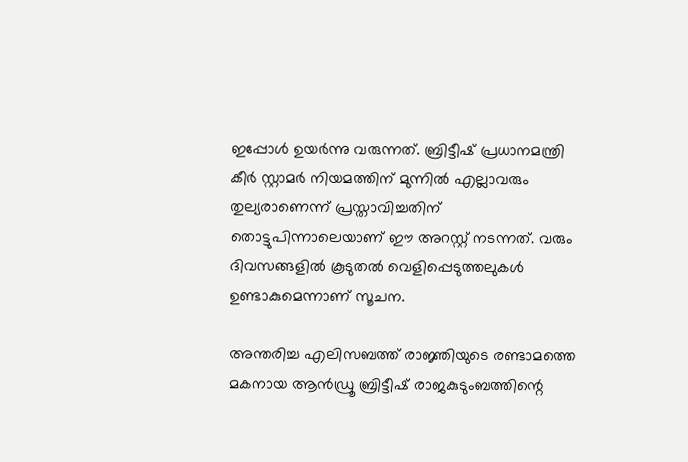ഇപ്പോള്‍ ഉയര്‍ന്നു വരുന്നത്. ബ്രിട്ടീഷ് പ്രധാനമന്ത്രി കീര്‍ സ്റ്റാമര്‍ നിയമത്തിന് മുന്നില്‍ എല്ലാവരും തുല്യരാണെന്ന് പ്രസ്താവിച്ചതിന് തൊട്ടുപിന്നാലെയാണ് ഈ അറസ്റ്റ് നടന്നത്. വരും ദിവസങ്ങളില്‍ കൂടുതല്‍ വെളിപ്പെടുത്തലുകള്‍ ഉണ്ടാകുമെന്നാണ് സൂചന.

അന്തരിച്ച എലിസബത്ത് രാജ്ഞിയുടെ രണ്ടാമത്തെ മകനായ ആന്‍ഡ്രൂ ബ്രിട്ടീഷ് രാജകുടുംബത്തിന്റെ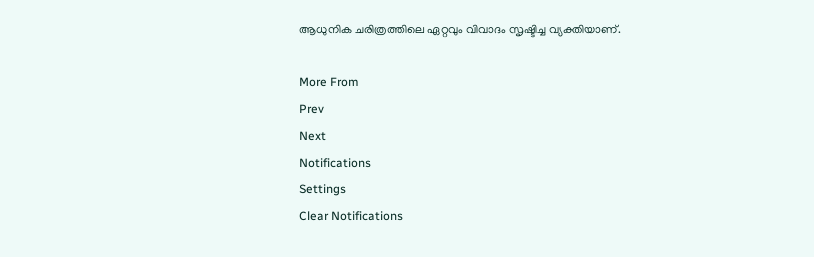ആധുനിക ചരിത്രത്തിലെ ഏറ്റവും വിവാദം സൃഷ്ടിച്ച വ്യക്തിയാണ്.

More From
Prev
Next
Notifications
Settings
Clear Notifications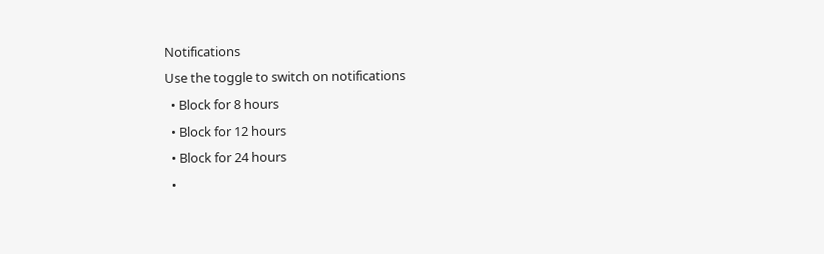Notifications
Use the toggle to switch on notifications
  • Block for 8 hours
  • Block for 12 hours
  • Block for 24 hours
  •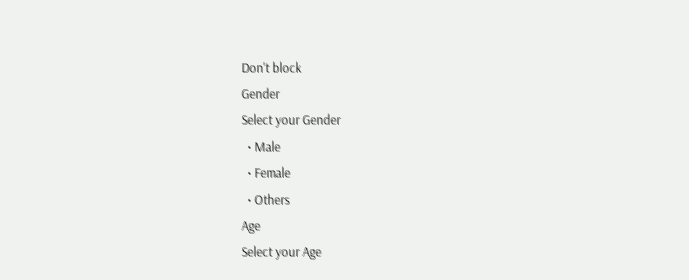Don't block
Gender
Select your Gender
  • Male
  • Female
  • Others
Age
Select your Age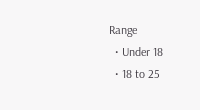Range
  • Under 18
  • 18 to 25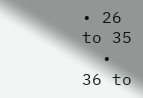• 26 to 35
  • 36 to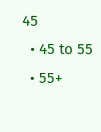45
  • 45 to 55
  • 55+